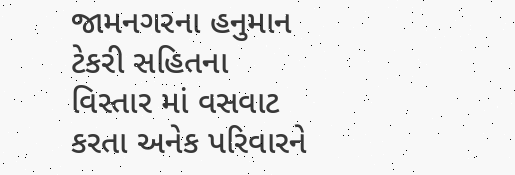જામનગરના હનુમાન ટેકરી સહિતના વિસ્તાર માં વસવાટ કરતા અનેક પરિવારને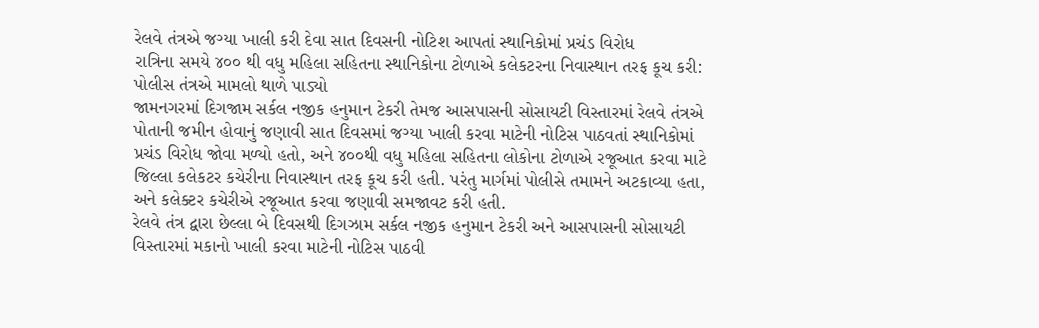રેલવે તંત્રએ જગ્યા ખાલી કરી દેવા સાત દિવસની નોટિશ આપતાં સ્થાનિકોમાં પ્રચંડ વિરોધ
રાત્રિના સમયે ૪૦૦ થી વધુ મહિલા સહિતના સ્થાનિકોના ટોળાએ કલેકટરના નિવાસ્થાન તરફ કૂચ કરી: પોલીસ તંત્રએ મામલો થાળે પાડ્યો
જામનગરમાં દિગજામ સર્કલ નજીક હનુમાન ટેકરી તેમજ આસપાસની સોસાયટી વિસ્તારમાં રેલવે તંત્રએ પોતાની જમીન હોવાનું જણાવી સાત દિવસમાં જગ્યા ખાલી કરવા માટેની નોટિસ પાઠવતાં સ્થાનિકોમાં પ્રચંડ વિરોધ જોવા મળ્યો હતો, અને ૪૦૦થી વધુ મહિલા સહિતના લોકોના ટોળાએ રજૂઆત કરવા માટે જિલ્લા કલેકટર કચેરીના નિવાસ્થાન તરફ કૂચ કરી હતી. પરંતુ માર્ગમાં પોલીસે તમામને અટકાવ્યા હતા, અને કલેક્ટર કચેરીએ રજૂઆત કરવા જણાવી સમજાવટ કરી હતી.
રેલવે તંત્ર દ્વારા છેલ્લા બે દિવસથી દિગઝામ સર્કલ નજીક હનુમાન ટેકરી અને આસપાસની સોસાયટી વિસ્તારમાં મકાનો ખાલી કરવા માટેની નોટિસ પાઠવી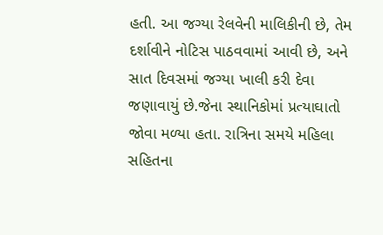હતી. આ જગ્યા રેલવેની માલિકીની છે, તેમ દર્શાવીને નોટિસ પાઠવવામાં આવી છે, અને સાત દિવસમાં જગ્યા ખાલી કરી દેવા જણાવાયું છે.જેના સ્થાનિકોમાં પ્રત્યાઘાતો જોવા મળ્યા હતા. રાત્રિના સમયે મહિલા સહિતના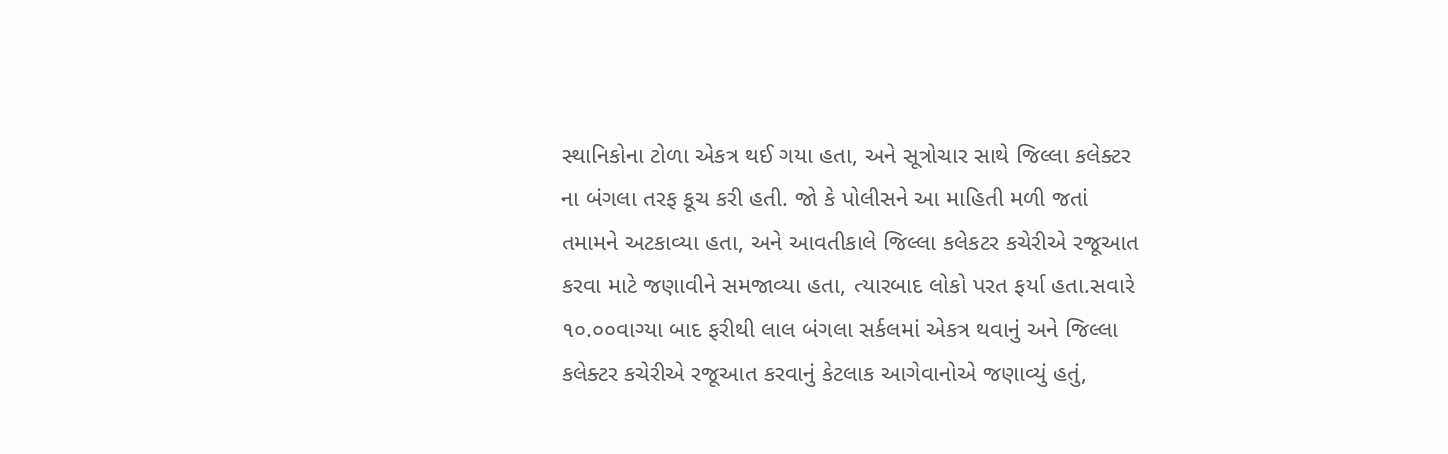સ્થાનિકોના ટોળા એકત્ર થઈ ગયા હતા, અને સૂત્રોચાર સાથે જિલ્લા કલેક્ટર ના બંગલા તરફ કૂચ કરી હતી. જો કે પોલીસને આ માહિતી મળી જતાં તમામને અટકાવ્યા હતા, અને આવતીકાલે જિલ્લા કલેકટર કચેરીએ રજૂઆત કરવા માટે જણાવીને સમજાવ્યા હતા, ત્યારબાદ લોકો પરત ફર્યા હતા.સવારે ૧૦.૦૦વાગ્યા બાદ ફરીથી લાલ બંગલા સર્કલમાં એકત્ર થવાનું અને જિલ્લા કલેક્ટર કચેરીએ રજૂઆત કરવાનું કેટલાક આગેવાનોએ જણાવ્યું હતું,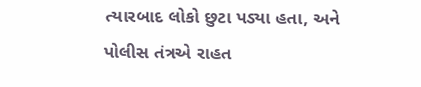ત્યારબાદ લોકો છુટા પડ્યા હતા, અને પોલીસ તંત્રએ રાહત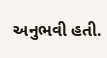અનુભવી હતી.